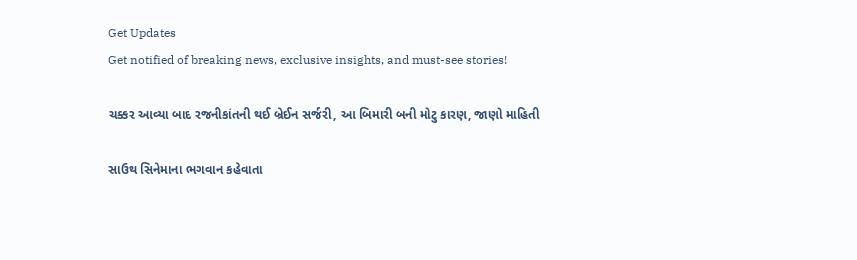Get Updates
Get notified of breaking news, exclusive insights, and must-see stories!

ચક્કર આવ્યા બાદ રજનીકાંતની થઈ બ્રેઈન સર્જરી, આ બિમારી બની મોટુ કારણ, જાણો માહિતી

સાઉથ સિનેમાના ભગવાન કહેવાતા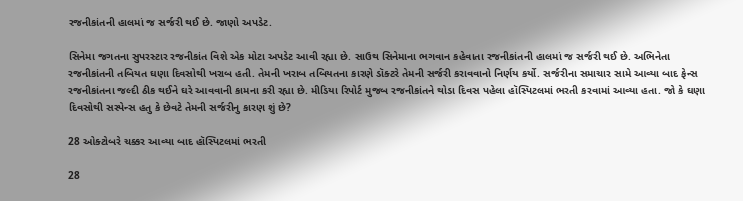રજનીકાંતની હાલમાં જ સર્જરી થઈ છે. જાણો અપડેટ.

સિનેમા જગતના સુપરસ્ટાર રજનીકાંત વિશે એક મોટા અપડેટ આવી રહ્યા છે. સાઉથ સિનેમાના ભગવાન કહેવાતા રજનીકાંતની હાલમાં જ સર્જરી થઈ છે. અભિનેતા રજનીકાંતની તબિયત ઘણા દિવસોથી ખરાબ હતી. તેમની ખરાબ તબિયતના કારણે ડૉક્ટરે તેમની સર્જરી કરાવવાનો નિર્ણય કર્યો. સર્જરીના સમાચાર સામે આવ્યા બાદ ફેન્સ રજનીકાંતના જલ્દી ઠીક થઈને ઘરે આવવાની કામના કરી રહ્યા છે. મીડિયા રિપોર્ટ મુજબ રજનીકાંતને થોડા દિવસ પહેલા હૉસ્પિટલમાં ભરતી કરવામાં આવ્યા હતા. જો કે ઘણા દિવસોથી સસ્પેન્સ હતુ કે છેવટે તેમની સર્જરીનુ કારણ શું છે?

28 ઓક્ટોબરે ચક્કર આવ્યા બાદ હૉસ્પિટલમાં ભરતી

28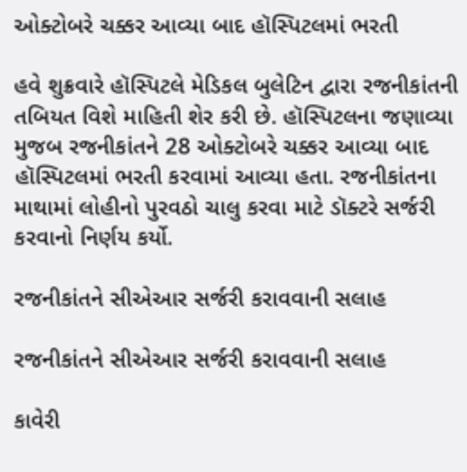ઓક્ટોબરે ચક્કર આવ્યા બાદ હૉસ્પિટલમાં ભરતી

હવે શુક્રવારે હૉસ્પિટલે મેડિકલ બુલેટિન દ્વારા રજનીકાંતની તબિયત વિશે માહિતી શેર કરી છે. હૉસ્પિટલના જણાવ્યા મુજબ રજનીકાંતને 28 ઓક્ટોબરે ચક્કર આવ્યા બાદ હૉસ્પિટલમાં ભરતી કરવામાં આવ્યા હતા. રજનીકાંતના માથામાં લોહીનો પુરવઠો ચાલુ કરવા માટે ડૉક્ટરે સર્જરી કરવાનો નિર્ણય કર્યો.

રજનીકાંતને સીએઆર સર્જરી કરાવવાની સલાહ

રજનીકાંતને સીએઆર સર્જરી કરાવવાની સલાહ

કાવેરી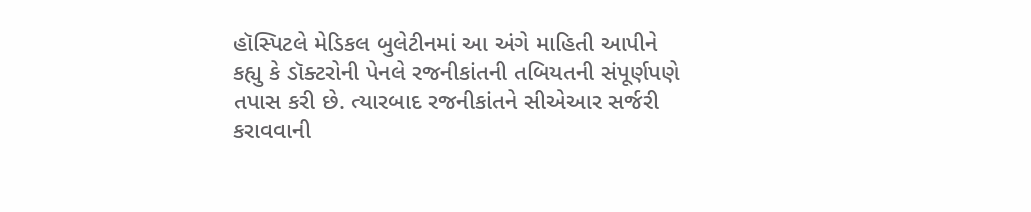હૉસ્પિટલે મેડિકલ બુલેટીનમાં આ અંગે માહિતી આપીને કહ્યુ કે ડૉક્ટરોની પેનલે રજનીકાંતની તબિયતની સંપૂર્ણપણે તપાસ કરી છે. ત્યારબાદ રજનીકાંતને સીએઆર સર્જરી કરાવવાની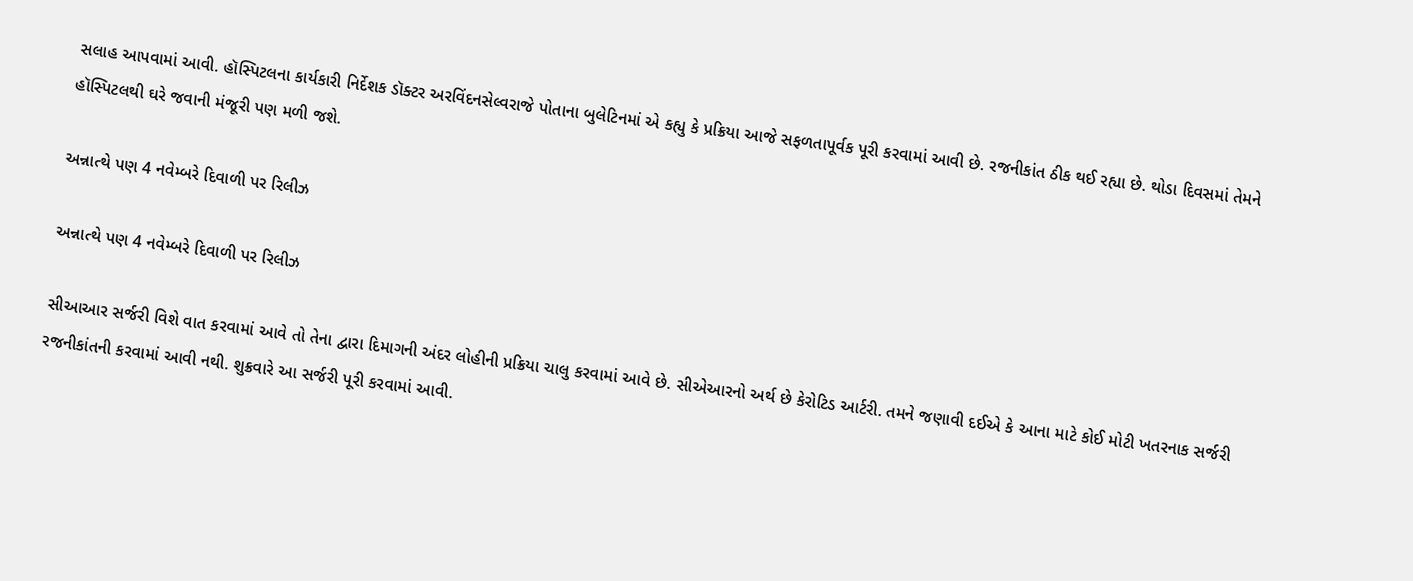સલાહ આપવામાં આવી. હૉસ્પિટલના કાર્યકારી નિર્દેશક ડૉક્ટર અરવિંદનસેલ્વરાજે પોતાના બુલેટિનમાં એ કહ્યુ કે પ્રક્રિયા આજે સફળતાપૂર્વક પૂરી કરવામાં આવી છે. રજનીકાંત ઠીક થઈ રહ્યા છે. થોડા દિવસમાં તેમને હૉસ્પિટલથી ઘરે જવાની મંજૂરી પણ મળી જશે.

અન્નાત્થે પણ 4 નવેમ્બરે દિવાળી પર રિલીઝ

અન્નાત્થે પણ 4 નવેમ્બરે દિવાળી પર રિલીઝ

સીઆઆર સર્જરી વિશે વાત કરવામાં આવે તો તેના દ્વારા દિમાગની અંદર લોહીની પ્રક્રિયા ચાલુ કરવામાં આવે છે. સીએઆરનો અર્થ છે કેરોટિડ આર્ટરી. તમને જણાવી દઈએ કે આના માટે કોઈ મોટી ખતરનાક સર્જરી રજનીકાંતની કરવામાં આવી નથી. શુક્રવારે આ સર્જરી પૂરી કરવામાં આવી.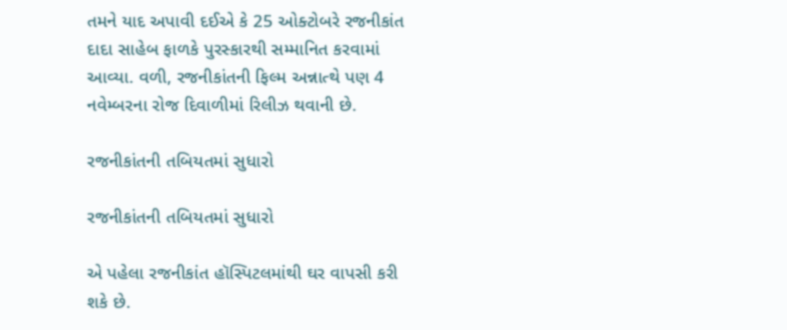તમને યાદ અપાવી દઈએ કે 25 ઓક્ટોબરે રજનીકાંત દાદા સાહેબ ફાળકે પુરસ્કારથી સમ્માનિત કરવામાં આવ્યા. વળી, રજનીકાંતની ફિલ્મ અન્નાત્થે પણ 4 નવેમ્બરના રોજ દિવાળીમાં રિલીઝ થવાની છે.

રજનીકાંતની તબિયતમાં સુધારો

રજનીકાંતની તબિયતમાં સુધારો

એ પહેલા રજનીકાંત હૉસ્પિટલમાંથી ઘર વાપસી કરી શકે છે.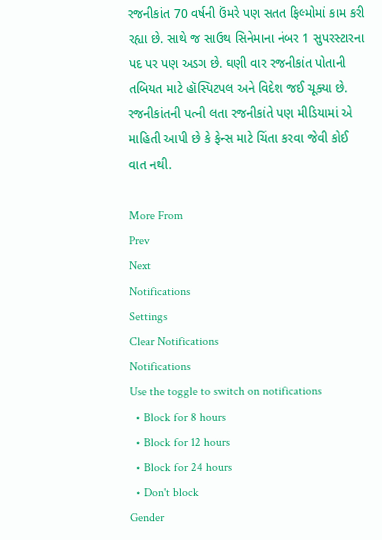રજનીકાંત 70 વર્ષની ઉંમરે પણ સતત ફિલ્મોમાં કામ કરી રહ્યા છે. સાથે જ સાઉથ સિનેમાના નંબર 1 સુપરસ્ટારના પદ પર પણ અડગ છે. ઘણી વાર રજનીકાંત પોતાની તબિયત માટે હૉસ્પિટપલ અને વિદેશ જઈ ચૂક્યા છે. રજનીકાંતની પત્ની લતા રજનીકાંતે પણ મીડિયામાં એ માહિતી આપી છે કે ફેન્સ માટે ચિંતા કરવા જેવી કોઈ વાત નથી.

More From
Prev
Next
Notifications
Settings
Clear Notifications
Notifications
Use the toggle to switch on notifications
  • Block for 8 hours
  • Block for 12 hours
  • Block for 24 hours
  • Don't block
Gender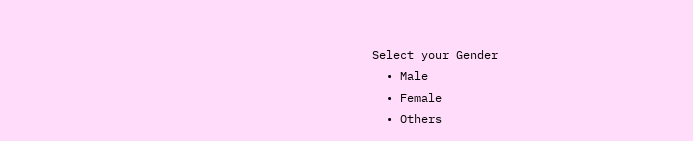Select your Gender
  • Male
  • Female
  • Others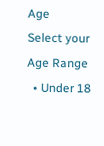Age
Select your Age Range
  • Under 18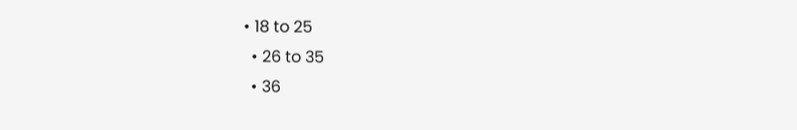• 18 to 25
  • 26 to 35
  • 36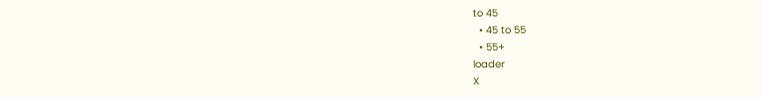to 45
  • 45 to 55
  • 55+
loader
X